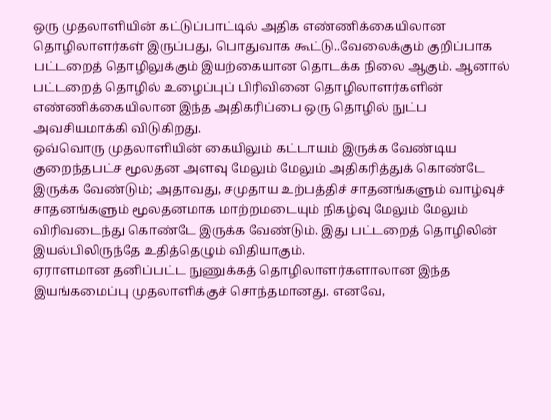ஒரு முதலாளியின் கட்டுப்பாட்டில் அதிக எண்ணிக்கையிலான தொழிலாளர்கள் இருப்பது, பொதுவாக கூட்டு..வேலைக்கும் குறிப்பாக பட்டறைத் தொழிலுக்கும் இயற்கையான தொடக்க நிலை ஆகும். ஆனால் பட்டறைத் தொழில் உழைப்புப் பிரிவினை தொழிலாளர்களின் எண்ணிக்கையிலான இந்த அதிகரிப்பை ஒரு தொழில் நுட்ப அவசியமாக்கி விடுகிறது.
ஒவ்வொரு முதலாளியின் கையிலும் கட்டாயம் இருக்க வேண்டிய குறைந்தபட்ச மூலதன அளவு மேலும் மேலும் அதிகரித்துக் கொண்டே இருக்க வேண்டும்; அதாவது, சமுதாய உற்பத்திச் சாதனங்களும் வாழ்வுச் சாதனங்களும் மூலதனமாக மாற்றமடையும் நிகழ்வு மேலும் மேலும் விரிவடைந்து கொண்டே இருக்க வேண்டும். இது பட்டறைத் தொழிலின் இயல்பிலிருந்தே உதித்தெழும் விதியாகும்.
ஏராளமான தனிப்பட்ட நுணுக்கத் தொழிலாளர்களாலான இந்த இயங்கமைப்பு முதலாளிக்குச் சொந்தமானது. எனவே,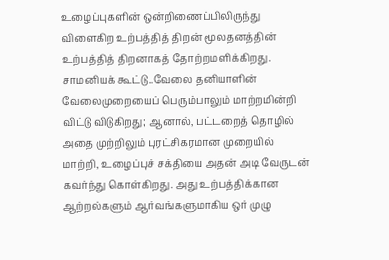உழைப்புகளின் ஒன்றிணைப்பிலிருந்து விளைகிற உற்பத்தித் திறன் மூலதனத்தின் உற்பத்தித் திறனாகத் தோற்றமளிக்கிறது.
சாமனியக் கூட்டு..வேலை தனியாளின் வேலைமுறையைப் பெரும்பாலும் மாற்றமின்றி விட்டு விடுகிறது; ஆனால், பட்டறைத் தொழில் அதை முற்றிலும் புரட்சிகரமான முறையில் மாற்றி, உழைப்புச் சக்தியை அதன் அடி வேருடன் கவர்ந்து கொள்கிறது. அது உற்பத்திக்கான ஆற்றல்களும் ஆர்வங்களுமாகிய ஒர் முழு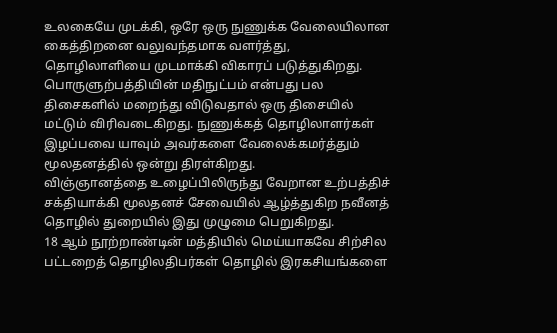உலகையே முடக்கி, ஒரே ஒரு நுணுக்க வேலையிலான கைத்திறனை வலுவந்தமாக வளர்த்து, தொழிலாளியை முடமாக்கி விகாரப் படுத்துகிறது.
பொருளுற்பத்தியின் மதிநுட்பம் என்பது பல திசைகளில் மறைந்து விடுவதால் ஒரு திசையில் மட்டும் விரிவடைகிறது. நுணுக்கத் தொழிலாளர்கள் இழப்பவை யாவும் அவர்களை வேலைக்கமர்த்தும் மூலதனத்தில் ஒன்று திரள்கிறது.
விஞ்ஞானத்தை உழைப்பிலிருந்து வேறான உற்பத்திச் சக்தியாக்கி மூலதனச் சேவையில் ஆழ்த்துகிற நவீனத் தொழில் துறையில் இது முழுமை பெறுகிறது.
18 ஆம் நூற்றாண்டின் மத்தியில் மெய்யாகவே சிற்சில பட்டறைத் தொழிலதிபர்கள் தொழில் இரகசியங்களை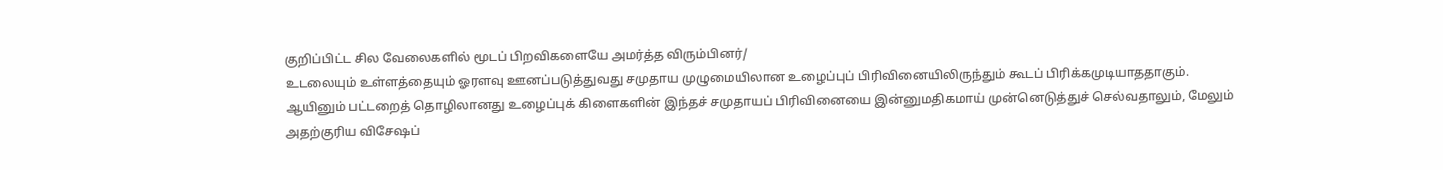குறிப்பிட்ட சில வேலைகளில் மூடப் பிறவிகளையே அமர்த்த விரும்பினர்/
உடலையும் உள்ளத்தையும் ஓரளவு ஊனப்படுத்துவது சமுதாய முழுமையிலான உழைப்புப் பிரிவினையிலிருந்தும் கூடப் பிரிக்கமுடியாததாகும். ஆயினும் பட்டறைத் தொழிலானது உழைப்புக் கிளைகளின் இந்தச் சமுதாயப் பிரிவினையை இன்னுமதிகமாய் முன்னெடுத்துச் செல்வதாலும், மேலும் அதற்குரிய விசேஷப்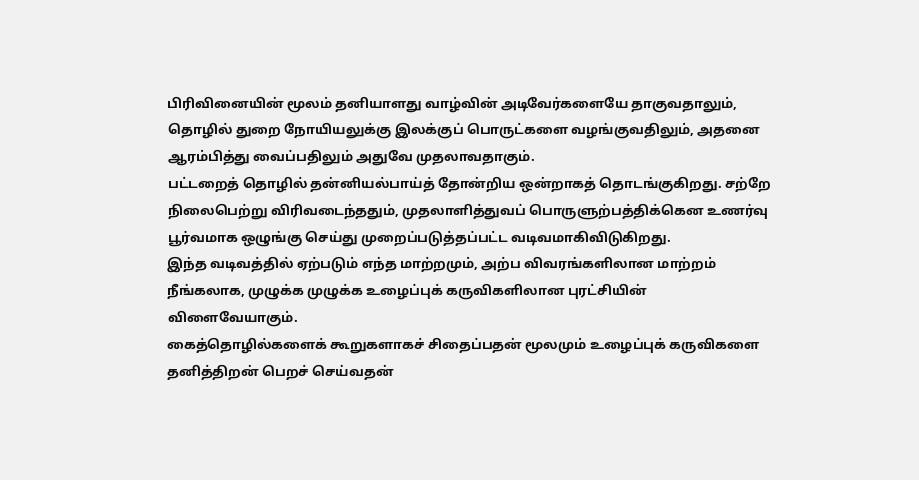பிரிவினையின் மூலம் தனியாளது வாழ்வின் அடிவேர்களையே தாகுவதாலும், தொழில் துறை நோயியலுக்கு இலக்குப் பொருட்களை வழங்குவதிலும், அதனை ஆரம்பித்து வைப்பதிலும் அதுவே முதலாவதாகும்.
பட்டறைத் தொழில் தன்னியல்பாய்த் தோன்றிய ஒன்றாகத் தொடங்குகிறது. சற்றே நிலைபெற்று விரிவடைந்ததும், முதலாளித்துவப் பொருளுற்பத்திக்கென உணர்வு பூர்வமாக ஒழுங்கு செய்து முறைப்படுத்தப்பட்ட வடிவமாகிவிடுகிறது.
இந்த வடிவத்தில் ஏற்படும் எந்த மாற்றமும், அற்ப விவரங்களிலான மாற்றம் நீங்கலாக, முழுக்க முழுக்க உழைப்புக் கருவிகளிலான புரட்சியின் விளைவேயாகும்.
கைத்தொழில்களைக் கூறுகளாகச் சிதைப்பதன் மூலமும் உழைப்புக் கருவிகளை தனித்திறன் பெறச் செய்வதன்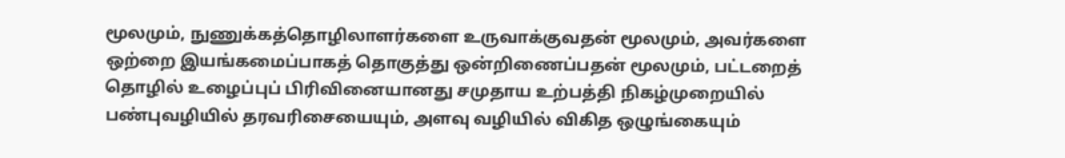மூலமும், நுணுக்கத்தொழிலாளர்களை உருவாக்குவதன் மூலமும், அவர்களை ஒற்றை இயங்கமைப்பாகத் தொகுத்து ஒன்றிணைப்பதன் மூலமும், பட்டறைத் தொழில் உழைப்புப் பிரிவினையானது சமுதாய உற்பத்தி நிகழ்முறையில் பண்புவழியில் தரவரிசையையும், அளவு வழியில் விகித ஒழுங்கையும்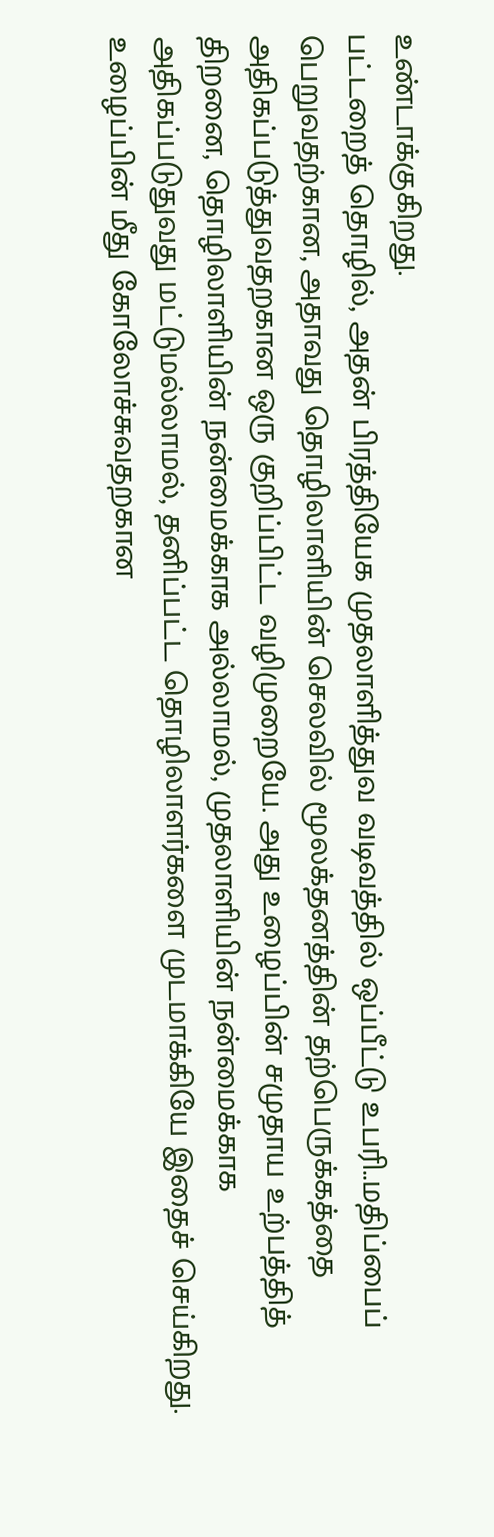உண்டாக்குகிறது.
பட்டறைத் தொழில், அதன் பிரத்தியேக முதலாளித்துவ வடிவத்தில் ஒப்பீட்டு உபரி..மதிப்பைப் பெறுவதற்கான, அதாவது தொழிலாளியின் செலவில் மூலக்தனத்தின் தற்பெருக்கத்தை அதிகப்படுத்துவதறகான ஒரு குறிப்பிட்ட வழிமுறையே. அது உழைப்பின் சமுதாய உற்பத்தித் திறனை, தொழிலாளியின் நன்மைக்காக அல்லாமல், முதலாளியின் நன்மைக்காக அதிகப்படுதுவது மட்டுமல்லாமல், தனிப்பட்ட தொழிலாளர்களை முடமாக்கியே இதைச் செய்கிறது. உழைப்பின் மீது கோலோச்சுவதறகான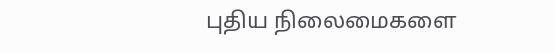புதிய நிலைமைகளை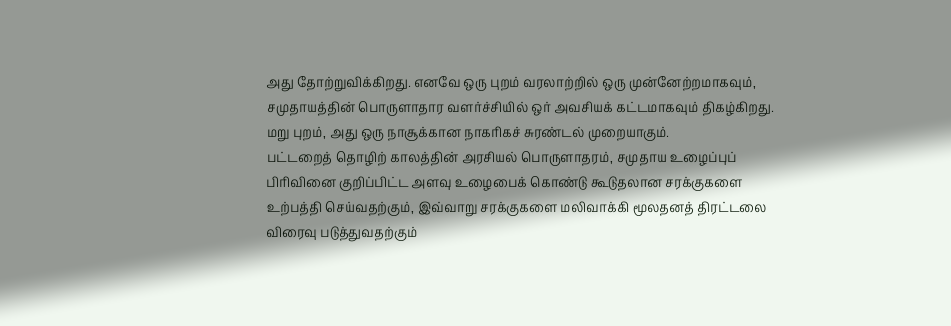அது தோற்றுவிக்கிறது. எனவே ஒரு புறம் வரலாற்றில் ஒரு முன்னேற்றமாகவும், சமுதாயத்தின் பொருளாதார வளர்ச்சியில் ஒர் அவசியக் கட்டமாகவும் திகழ்கிறது. மறு புறம், அது ஒரு நாசூக்கான நாகரிகச் சுரண்டல் முறையாகும்.
பட்டறைத் தொழிற் காலத்தின் அரசியல் பொருளாதரம், சமுதாய உழைப்புப் பிரிவினை குறிப்பிட்ட அளவு உழைபைக் கொண்டு கூடுதலான சரக்குகளை உற்பத்தி செய்வதற்கும், இவ்வாறு சரக்குகளை மலிவாக்கி மூலதனத் திரட்டலை விரைவு படுத்துவதற்கும்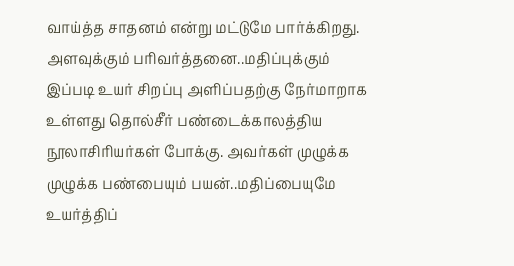வாய்த்த சாதனம் என்று மட்டுமே பார்க்கிறது. அளவுக்கும் பரிவர்த்தனை..மதிப்புக்கும் இப்படி உயர் சிறப்பு அளிப்பதற்கு நேர்மாறாக உள்ளது தொல்சீர் பண்டைக்காலத்திய நூலாசிரியர்கள் போக்கு. அவர்கள் முழுக்க முழுக்க பண்பையும் பயன்..மதிப்பையுமே உயர்த்திப்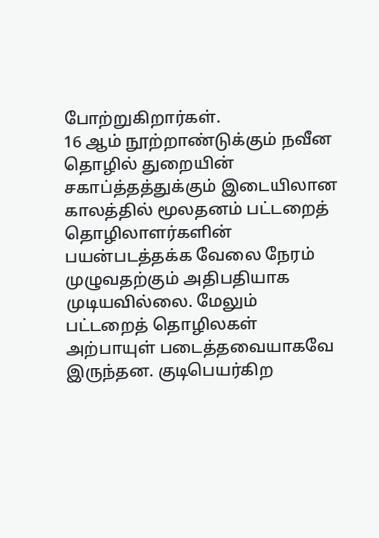போற்றுகிறார்கள்.
16 ஆம் நூற்றாண்டுக்கும் நவீன தொழில் துறையின் சகாப்த்தத்துக்கும் இடையிலான காலத்தில் மூலதனம் பட்டறைத் தொழிலாளர்களின் பயன்படத்தக்க வேலை நேரம் முழுவதற்கும் அதிபதியாக முடியவில்லை. மேலும் பட்டறைத் தொழிலகள் அற்பாயுள் படைத்தவையாகவே இருந்தன. குடிபெயர்கிற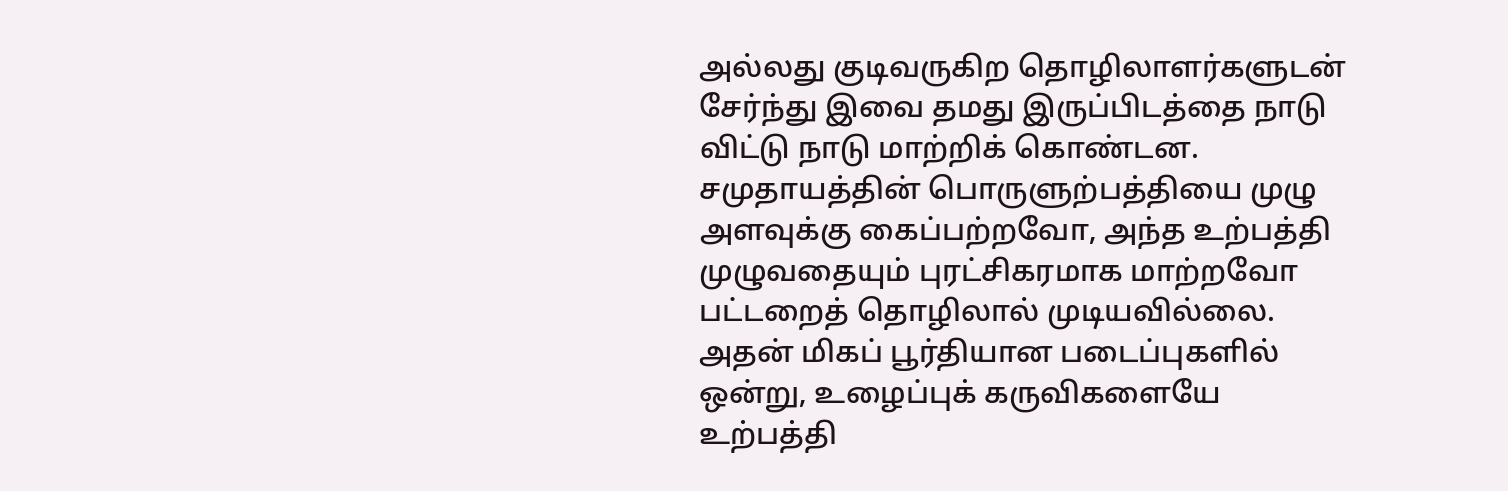அல்லது குடிவருகிற தொழிலாளர்களுடன் சேர்ந்து இவை தமது இருப்பிடத்தை நாடு விட்டு நாடு மாற்றிக் கொண்டன.
சமுதாயத்தின் பொருளுற்பத்தியை முழு அளவுக்கு கைப்பற்றவோ, அந்த உற்பத்தி முழுவதையும் புரட்சிகரமாக மாற்றவோ பட்டறைத் தொழிலால் முடியவில்லை.
அதன் மிகப் பூர்தியான படைப்புகளில் ஒன்று, உழைப்புக் கருவிகளையே உற்பத்தி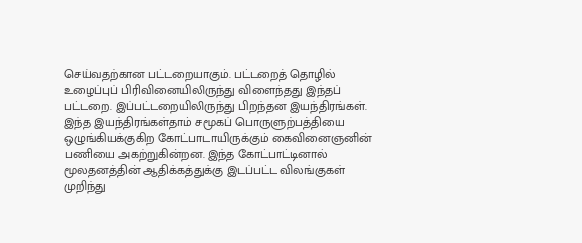செய்வதற்கான பட்டறையாகும். பட்டறைத் தொழில் உழைப்புப் பிரிவினையிலிருந்து விளைந்தது இந்தப் பட்டறை. இப்பட்டறையிலிருந்து பிறந்தன இயந்திரங்கள். இந்த இயந்திரங்கள்தாம் சமூகப் பொருளுற்பத்தியை ஒழுங்கியக்குகிற கோட்பாடாயிருக்கும் கைவினைஞனின் பணியை அகற்றுகின்றன. இந்த கோட்பாட்டினால் மூலதனத்தின் ஆதிக்கத்துக்கு இடப்பட்ட விலங்குகள் முறிந்து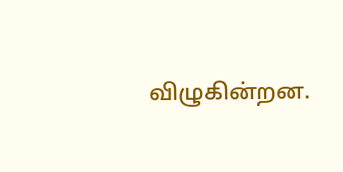விழுகின்றன.